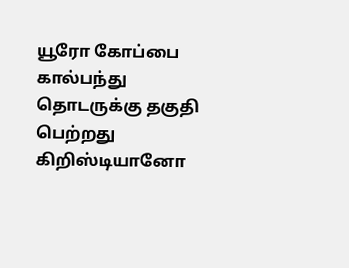யூரோ கோப்பை கால்பந்து தொடருக்கு தகுதி பெற்றது கிறிஸ்டியானோ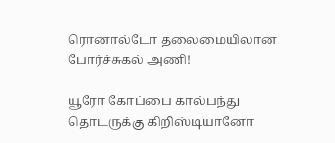ரொனால்டோ தலைமையிலான போர்ச்சுகல் அணி!

யூரோ கோப்பை கால்பந்து தொடருக்கு கிறிஸ்டியானோ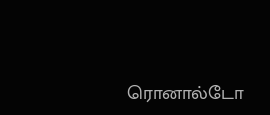ரொனால்டோ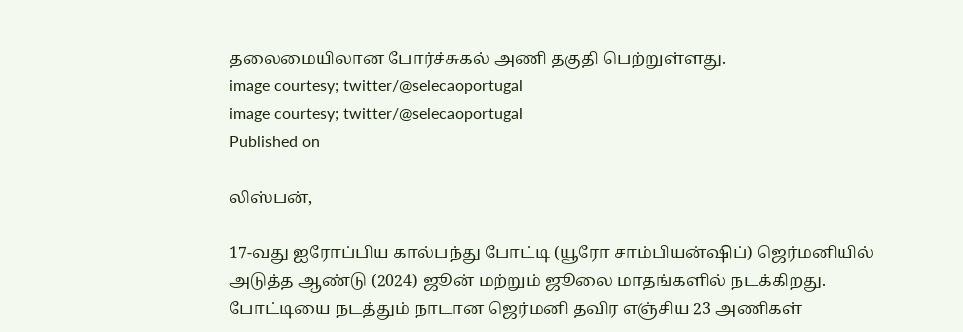தலைமையிலான போர்ச்சுகல் அணி தகுதி பெற்றுள்ளது.
image courtesy; twitter/@selecaoportugal
image courtesy; twitter/@selecaoportugal
Published on

லிஸ்பன்,

17-வது ஐரோப்பிய கால்பந்து போட்டி (யூரோ சாம்பியன்ஷிப்) ஜெர்மனியில் அடுத்த ஆண்டு (2024) ஜூன் மற்றும் ஜூலை மாதங்களில் நடக்கிறது. போட்டியை நடத்தும் நாடான ஜெர்மனி தவிர எஞ்சிய 23 அணிகள்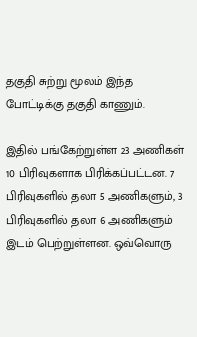தகுதி சுற்று மூலம் இந்த போட்டிக்கு தகுதி காணும்.

இதில் பங்கேற்றுள்ள 23 அணிகள் 10 பிரிவுகளாக பிரிக்கப்பட்டன. 7 பிரிவுகளில் தலா 5 அணிகளும், 3 பிரிவுகளில் தலா 6 அணிகளும் இடம் பெற்றுள்ளன. ஒவ்வொரு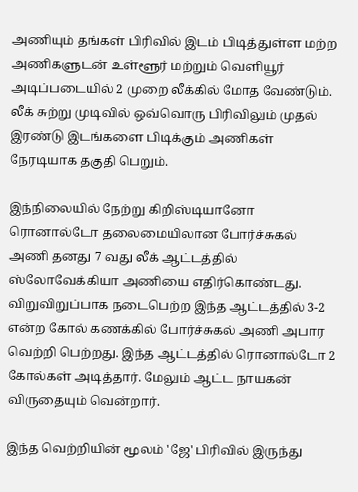அணியும் தங்கள் பிரிவில் இடம் பிடித்துள்ள மற்ற அணிகளுடன் உள்ளூர் மற்றும் வெளியூர் அடிப்படையில் 2 முறை லீக்கில் மோத வேண்டும். லீக் சுற்று முடிவில் ஒவ்வொரு பிரிவிலும் முதல் இரண்டு இடங்களை பிடிக்கும் அணிகள் நேரடியாக தகுதி பெறும்.

இந்நிலையில் நேற்று கிறிஸ்டியானோ ரொனால்டோ தலைமையிலான போர்ச்சுகல் அணி தனது 7 வது லீக் ஆட்டத்தில் ஸ்லோவேக்கியா அணியை எதிர்கொண்டது. விறுவிறுப்பாக நடைபெற்ற இந்த ஆட்டத்தில் 3-2 என்ற கோல் கணக்கில் போர்ச்சுகல் அணி அபார வெற்றி பெற்றது. இந்த ஆட்டத்தில் ரொனால்டோ 2 கோல்கள் அடித்தார். மேலும் ஆட்ட நாயகன் விருதையும் வென்றார்.

இந்த வெற்றியின் மூலம் 'ஜே' பிரிவில் இருந்து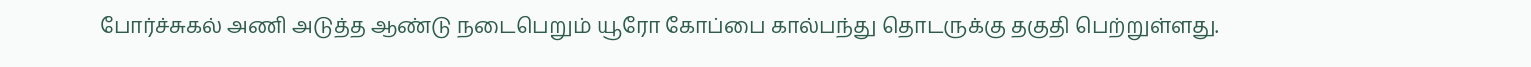போர்ச்சுகல் அணி அடுத்த ஆண்டு நடைபெறும் யூரோ கோப்பை கால்பந்து தொடருக்கு தகுதி பெற்றுள்ளது.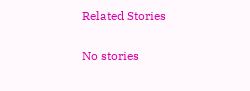Related Stories

No stories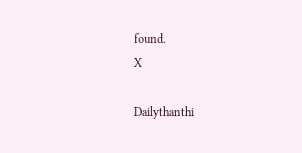found.
X

Dailythanthi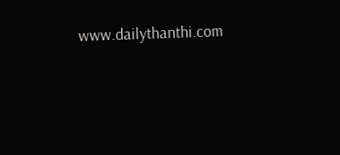www.dailythanthi.com